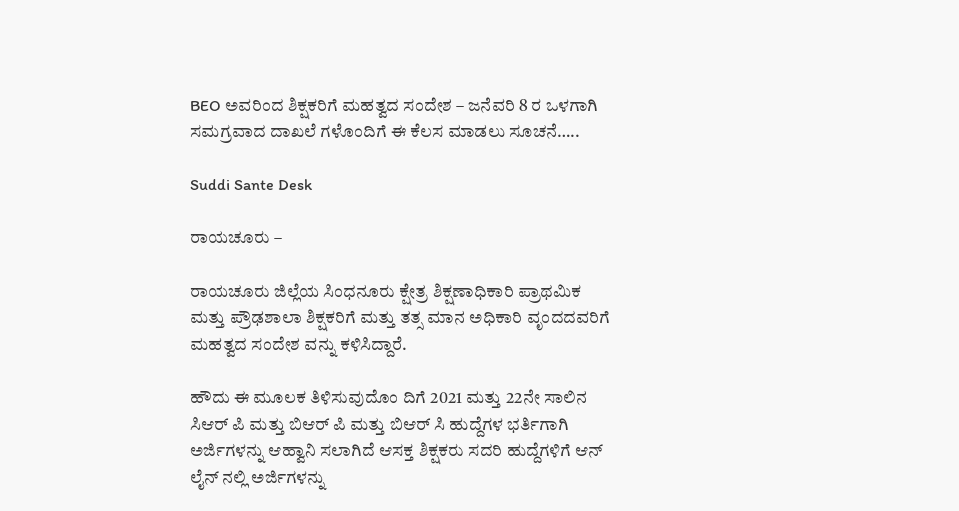BEO ಅವರಿಂದ ಶಿಕ್ಷಕರಿಗೆ ಮಹತ್ವದ ಸಂದೇಶ – ಜನೆವರಿ 8 ರ ಒಳಗಾಗಿ ಸಮಗ್ರವಾದ ದಾಖಲೆ ಗಳೊಂದಿಗೆ ಈ ಕೆಲಸ ಮಾಡಲು ಸೂಚನೆ…..

Suddi Sante Desk

ರಾಯಚೂರು –

ರಾಯಚೂರು ಜಿಲ್ಲೆಯ ಸಿಂಧನೂರು ಕ್ಷೇತ್ರ ಶಿಕ್ಷಣಾಧಿಕಾರಿ ಪ್ರಾಥಮಿಕ ಮತ್ತು ಪ್ರೌಢಶಾಲಾ ಶಿಕ್ಷಕರಿಗೆ ಮತ್ತು ತತ್ಸ ಮಾನ ಅಧಿಕಾರಿ ವೃಂದದವರಿಗೆ ಮಹತ್ವದ ಸಂದೇಶ ವನ್ನು ಕಳಿಸಿದ್ದಾರೆ.

ಹೌದು ಈ ಮೂಲಕ ತಿಳಿಸುವುದೊಂ ದಿಗೆ 2021 ಮತ್ತು 22ನೇ ಸಾಲಿನ ಸಿಆರ್ ಪಿ ಮತ್ತು ಬಿಆರ್ ಪಿ ಮತ್ತು ಬಿಆರ್ ಸಿ ಹುದ್ದೆಗಳ ಭರ್ತಿಗಾಗಿ ಅರ್ಜಿಗಳನ್ನು ಆಹ್ವಾನಿ ಸಲಾಗಿದೆ ಆಸಕ್ತ ಶಿಕ್ಷಕರು ಸದರಿ ಹುದ್ದೆಗಳಿಗೆ ಆನ್ ಲೈನ್ ನಲ್ಲಿ ಅರ್ಜಿಗಳನ್ನು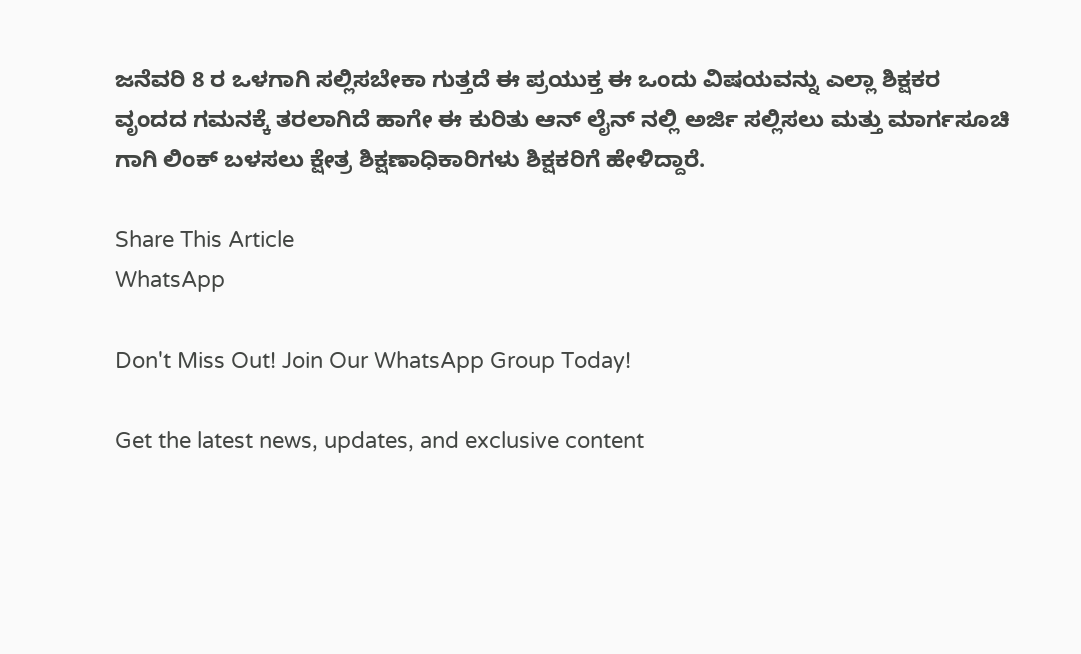ಜನೆವರಿ 8 ರ ಒಳಗಾಗಿ ಸಲ್ಲಿಸಬೇಕಾ ಗುತ್ತದೆ ಈ ಪ್ರಯುಕ್ತ ಈ ಒಂದು ವಿಷಯವನ್ನು ಎಲ್ಲಾ ಶಿಕ್ಷಕರ ವೃಂದದ ಗಮನಕ್ಕೆ ತರಲಾಗಿದೆ ಹಾಗೇ ಈ ಕುರಿತು ಆನ್ ಲೈನ್ ನಲ್ಲಿ ಅರ್ಜಿ ಸಲ್ಲಿಸಲು ಮತ್ತು ಮಾರ್ಗಸೂಚಿ ಗಾಗಿ ಲಿಂಕ್ ಬಳಸಲು ಕ್ಷೇತ್ರ ಶಿಕ್ಷಣಾಧಿಕಾರಿಗಳು ಶಿಕ್ಷಕರಿಗೆ ಹೇಳಿದ್ದಾರೆ.

Share This Article
WhatsApp

Don't Miss Out! Join Our WhatsApp Group Today!

Get the latest news, updates, and exclusive content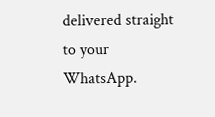delivered straight to your WhatsApp.